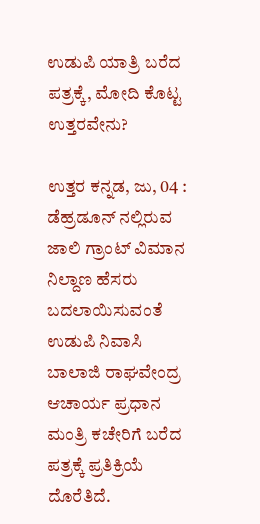ಉಡುಪಿ ಯಾತ್ರಿ ಬರೆದ ಪತ್ರಕ್ಕೆ, ಮೋದಿ ಕೊಟ್ಟ ಉತ್ತರವೇನು?

ಉತ್ತರ ಕನ್ನಡ, ಜು, 04 : ಡೆಹ್ರಡೂನ್ ನಲ್ಲಿರುವ ಜಾಲಿ ಗ್ರಾಂಟ್ ವಿಮಾನ ನಿಲ್ದಾಣ ಹೆಸರು ಬದಲಾಯಿಸುವಂತೆ ಉಡುಪಿ ನಿವಾಸಿ ಬಾಲಾಜಿ ರಾಘವೇಂದ್ರ ಆಚಾರ್ಯ ಪ್ರಧಾನ ಮಂತ್ರಿ ಕಚೇರಿಗೆ ಬರೆದ ಪತ್ರಕ್ಕೆ ಪ್ರತಿಕ್ರಿಯೆ ದೊರೆತಿದೆ.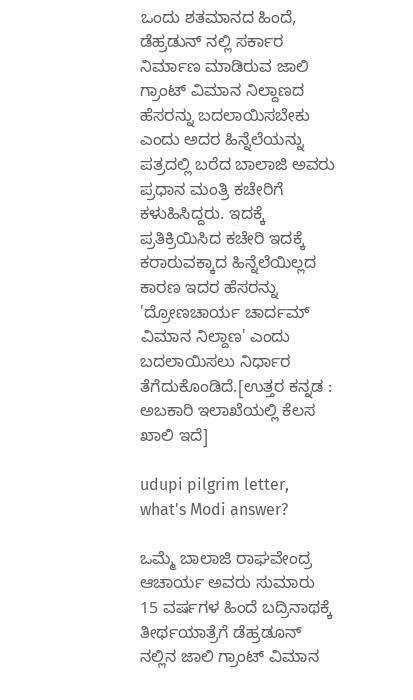ಒಂದು ಶತಮಾನದ ಹಿಂದೆ, ಡೆಹ್ರಡುನ್ ನಲ್ಲಿ ಸರ್ಕಾರ ನಿರ್ಮಾಣ ಮಾಡಿರುವ ಜಾಲಿ ಗ್ರಾಂಟ್ ವಿಮಾನ ನಿಲ್ದಾಣದ ಹೆಸರನ್ನು ಬದಲಾಯಿಸಬೇಕು ಎಂದು ಅದರ ಹಿನ್ನೆಲೆಯನ್ನು ಪತ್ರದಲ್ಲಿ ಬರೆದ ಬಾಲಾಜಿ ಅವರು ಪ್ರಧಾನ ಮಂತ್ರಿ ಕಚೇರಿಗೆ ಕಳುಹಿಸಿದ್ದರು. ಇದಕ್ಕೆ ಪ್ರತಿಕ್ರಿಯಿಸಿದ ಕಚೇರಿ ಇದಕ್ಕೆ ಕರಾರುವಕ್ಕಾದ ಹಿನ್ನೆಲೆಯಿಲ್ಲದ ಕಾರಣ ಇದರ ಹೆಸರನ್ನು 'ದ್ರೋಣಚಾರ್ಯ ಚಾರ್ದಮ್ ವಿಮಾನ ನಿಲ್ದಾಣ' ಎಂದು ಬದಲಾಯಿಸಲು ನಿರ್ಧಾರ ತೆಗೆದುಕೊಂಡಿದೆ.[ಉತ್ತರ ಕನ್ನಡ : ಅಬಕಾರಿ ಇಲಾಖೆಯಲ್ಲಿ ಕೆಲಸ ಖಾಲಿ ಇದೆ]

udupi pilgrim letter, what's Modi answer?

ಒಮ್ಮೆ ಬಾಲಾಜಿ ರಾಘವೇಂದ್ರ ಆಚಾರ್ಯ ಅವರು ಸುಮಾರು 15 ವರ್ಷಗಳ ಹಿಂದೆ ಬದ್ರಿನಾಥಕ್ಕೆ ತೀರ್ಥಯಾತ್ರೆಗೆ ಡೆಹ್ರಡೂನ್ ನಲ್ಲಿನ ಜಾಲಿ ಗ್ರಾಂಟ್ ವಿಮಾನ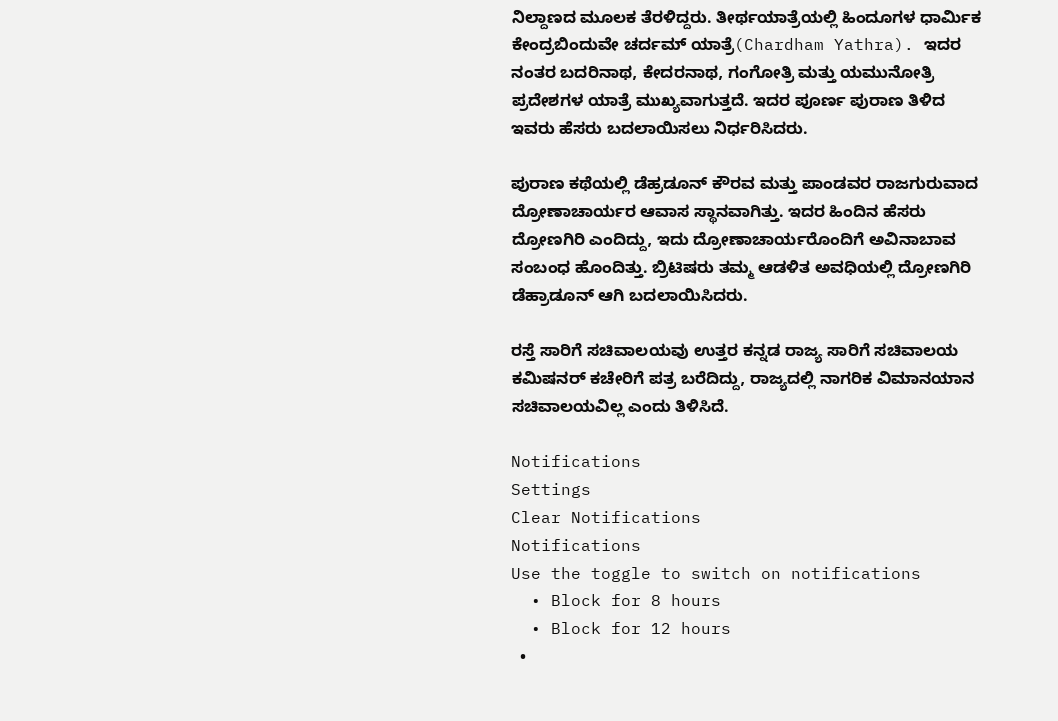ನಿಲ್ದಾಣದ ಮೂಲಕ ತೆರಳಿದ್ದರು. ತೀರ್ಥಯಾತ್ರೆಯಲ್ಲಿ ಹಿಂದೂಗಳ ಧಾರ್ಮಿಕ ಕೇಂದ್ರಬಿಂದುವೇ ಚರ್ದಮ್ ಯಾತ್ರೆ(Chardham Yathra). ಇದರ ನಂತರ ಬದರಿನಾಥ, ಕೇದರನಾಥ, ಗಂಗೋತ್ರಿ ಮತ್ತು ಯಮುನೋತ್ರಿ ಪ್ರದೇಶಗಳ ಯಾತ್ರೆ ಮುಖ್ಯವಾಗುತ್ತದೆ. ಇದರ ಪೂರ್ಣ ಪುರಾಣ ತಿಳಿದ ಇವರು ಹೆಸರು ಬದಲಾಯಿಸಲು ನಿರ್ಧರಿಸಿದರು.

ಪುರಾಣ ಕಥೆಯಲ್ಲಿ ಡೆಹ್ರಡೂನ್ ಕೌರವ ಮತ್ತು ಪಾಂಡವರ ರಾಜಗುರುವಾದ ದ್ರೋಣಾಚಾರ್ಯರ ಆವಾಸ ಸ್ಥಾನವಾಗಿತ್ತು. ಇದರ ಹಿಂದಿನ ಹೆಸರು ದ್ರೋಣಗಿರಿ ಎಂದಿದ್ದು, ಇದು ದ್ರೋಣಾಚಾರ್ಯರೊಂದಿಗೆ ಅವಿನಾಬಾವ ಸಂಬಂಧ ಹೊಂದಿತ್ತು. ಬ್ರಿಟಿಷರು ತಮ್ಮ ಆಡಳಿತ ಅವಧಿಯಲ್ಲಿ ದ್ರೋಣಗಿರಿ ಡೆಹ್ರಾಡೂನ್ ಆಗಿ ಬದಲಾಯಿಸಿದರು.

ರಸ್ತೆ ಸಾರಿಗೆ ಸಚಿವಾಲಯವು ಉತ್ತರ ಕನ್ನಡ ರಾಜ್ಯ ಸಾರಿಗೆ ಸಚಿವಾಲಯ ಕಮಿಷನರ್ ಕಚೇರಿಗೆ ಪತ್ರ ಬರೆದಿದ್ದು, ರಾಜ್ಯದಲ್ಲಿ ನಾಗರಿಕ ವಿಮಾನಯಾನ ಸಚಿವಾಲಯವಿಲ್ಲ ಎಂದು ತಿಳಿಸಿದೆ.

Notifications
Settings
Clear Notifications
Notifications
Use the toggle to switch on notifications
  • Block for 8 hours
  • Block for 12 hours
  •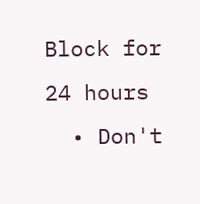Block for 24 hours
  • Don't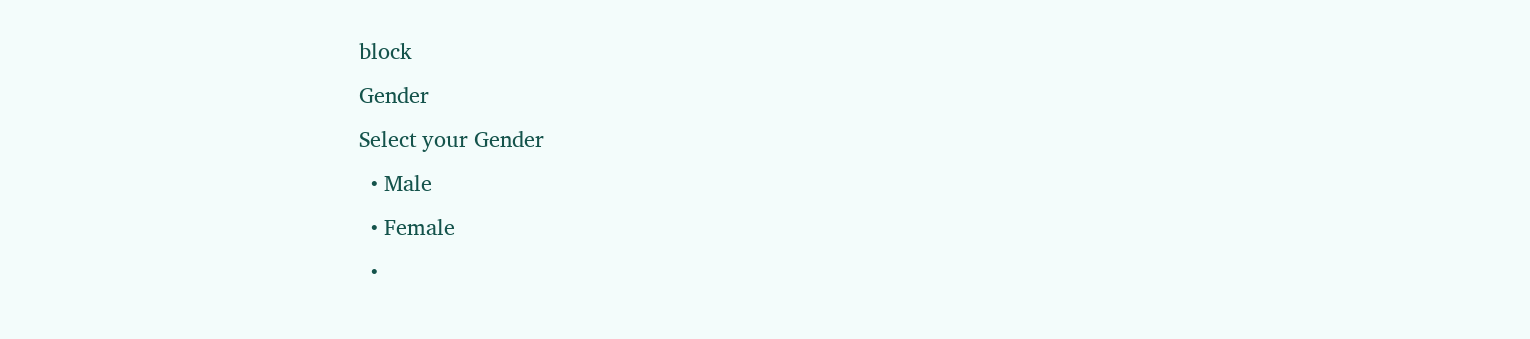block
Gender
Select your Gender
  • Male
  • Female
  •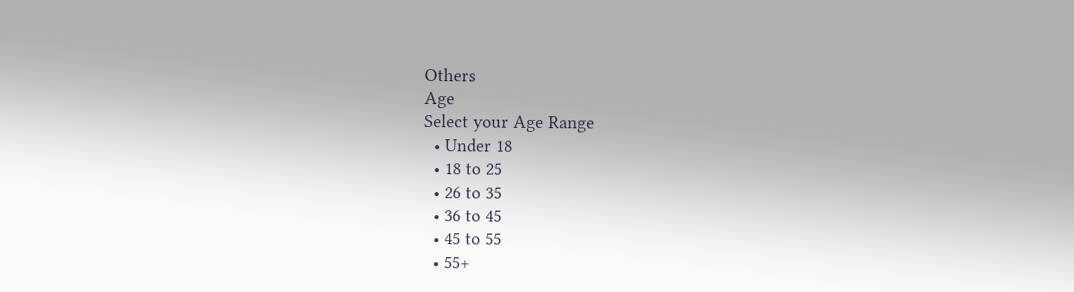Others
Age
Select your Age Range
  • Under 18
  • 18 to 25
  • 26 to 35
  • 36 to 45
  • 45 to 55
  • 55+